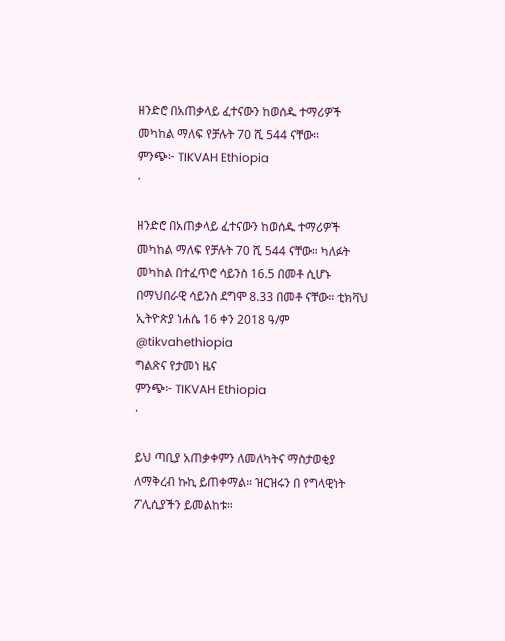ዘንድሮ በአጠቃላይ ፈተናውን ከወሰዱ ተማሪዎች መካከል ማለፍ የቻሉት 70 ሺ 544 ናቸው።
ምንጭ፦ TIKVAH Ethiopia
·

ዘንድሮ በአጠቃላይ ፈተናውን ከወሰዱ ተማሪዎች መካከል ማለፍ የቻሉት 70 ሺ 544 ናቸው። ካለፉት መካከል በተፈጥሮ ሳይንስ 16.5 በመቶ ሲሆኑ በማህበራዊ ሳይንስ ደግሞ 8.33 በመቶ ናቸው። ቲክቫህ ኢትዮጵያ ነሐሴ 16 ቀን 2018 ዓ/ም @tikvahethiopia
ግልጽና የታመነ ዜና
ምንጭ፦ TIKVAH Ethiopia
·

ይህ ጣቢያ አጠቃቀምን ለመለካትና ማስታወቂያ ለማቅረብ ኩኪ ይጠቀማል። ዝርዝሩን በ የግላዊነት ፖሊሲያችን ይመልከቱ።